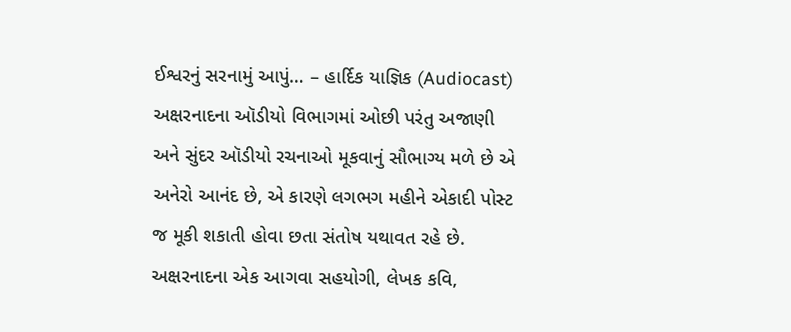ઈશ્વરનું સરનામું આપું… – હાર્દિક યાજ્ઞિક (Audiocast)
અક્ષરનાદના ઑડીયો વિભાગમાં ઓછી પરંતુ અજાણી અને સુંદર ઑડીયો રચનાઓ મૂકવાનું સૌભાગ્ય મળે છે એ અનેરો આનંદ છે, એ કારણે લગભગ મહીને એકાદી પોસ્ટ જ મૂકી શકાતી હોવા છતા સંતોષ યથાવત રહે છે.
અક્ષરનાદના એક આગવા સહયોગી, લેખક કવિ,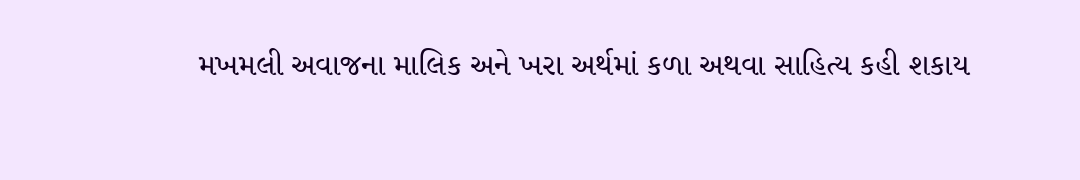મખમલી અવાજના માલિક અને ખરા અર્થમાં કળા અથવા સાહિત્ય કહી શકાય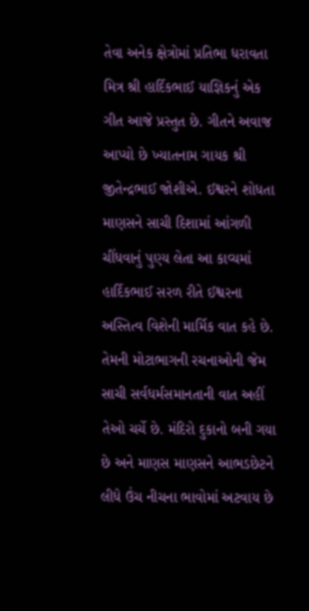તેવા અનેક ક્ષેત્રોમાં પ્રતિભા ધરાવતા મિત્ર શ્રી હાર્દિકભાઈ યાજ્ઞિકનું એક ગીત આજે પ્રસ્તુત છે. ગીતને અવાજ આપ્યો છે ખ્યાતનામ ગાયક શ્રી જીતેન્દ્રભાઈ જોશીએ. ઈશ્વરને શોધતા માણસને સાચી દિશામાં આંગળી ચીંધવાનું પુણ્ય લેતા આ કાવ્યમાં હાર્દિકભાઈ સરળ રીતે ઈશ્વરના અસ્તિત્વ વિશેની માર્મિક વાત કહે છે. તેમની મોટાભાગની રચનાઓની જેમ સાચી સર્વધર્મસમાનતાની વાત અહીં તેઓ ચર્ચે છે. મંદિરો દુકાનો બની ગયા છે અને માણસ માણસને આભડછેટને લીધે ઉંચ નીચના ભાવોમાં અટવાય છે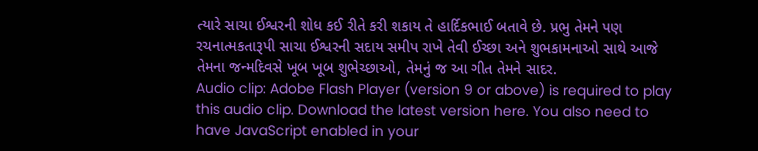ત્યારે સાચા ઈશ્વરની શોધ કઈ રીતે કરી શકાય તે હાર્દિકભાઈ બતાવે છે. પ્રભુ તેમને પણ રચનાત્મકતારૂપી સાચા ઈશ્વરની સદાય સમીપ રાખે તેવી ઈચ્છા અને શુભકામનાઓ સાથે આજે તેમના જન્મદિવસે ખૂબ ખૂબ શુભેચ્છાઓ, તેમનું જ આ ગીત તેમને સાદર.
Audio clip: Adobe Flash Player (version 9 or above) is required to play this audio clip. Download the latest version here. You also need to have JavaScript enabled in your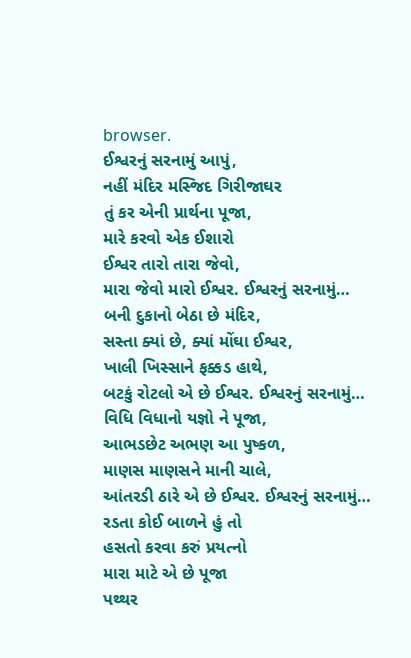browser.
ઈશ્વરનું સરનામું આપું,
નહીં મંદિર મસ્જિદ ગિરીજાઘર
તું કર એની પ્રાર્થના પૂજા,
મારે કરવો એક ઈશારો
ઈશ્વર તારો તારા જેવો,
મારા જેવો મારો ઈશ્વર. ઈશ્વરનું સરનામું…
બની દુકાનો બેઠા છે મંદિર,
સસ્તા ક્યાં છે, ક્યાં મોંઘા ઈશ્વર,
ખાલી ખિસ્સાને ફક્કડ હાથે,
બટકું રોટલો એ છે ઈશ્વર. ઈશ્વરનું સરનામું…
વિધિ વિધાનો યજ્ઞો ને પૂજા,
આભડછેટ અભણ આ પુષ્કળ,
માણસ માણસને માની ચાલે,
આંતરડી ઠારે એ છે ઈશ્વર. ઈશ્વરનું સરનામું…
રડતા કોઈ બાળને હું તો
હસતો કરવા કરું પ્રયત્નો
મારા માટે એ છે પૂજા
પથ્થર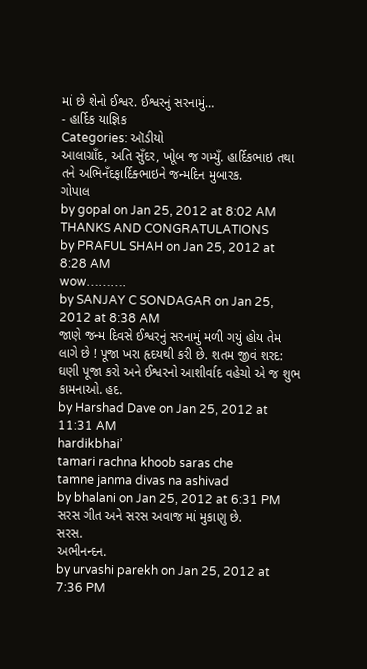માં છે શેનો ઈશ્વર. ઈશ્વરનું સરનામું…
- હાર્દિક યાજ્ઞિક
Categories: ઑડીયો
આલાગ્રાઁદ, અતિ સુઁદર, ખોૂબ જ ગમ્યુઁ. હાર્દિકભાઇ તથા તને અભિનઁદફાર્દિક્ભાઇને જન્મદિન મુબારક.
ગોપાલ
by gopal on Jan 25, 2012 at 8:02 AM
THANKS AND CONGRATULATIONS
by PRAFUL SHAH on Jan 25, 2012 at 8:28 AM
wow……….
by SANJAY C SONDAGAR on Jan 25, 2012 at 8:38 AM
જાણે જન્મ દિવસે ઈશ્વરનું સરનામું મળી ગયું હોય તેમ લાગે છે ! પૂજા ખરા હૃદયથી કરી છે. શતમ જીવં શરદ: ઘણી પૂજા કરો અને ઈશ્વરનો આશીર્વાદ વહેચો એ જ શુભ કામનાઓ. હદ.
by Harshad Dave on Jan 25, 2012 at 11:31 AM
hardikbhai’
tamari rachna khoob saras che
tamne janma divas na ashivad
by bhalani on Jan 25, 2012 at 6:31 PM
સરસ ગીત અને સરસ અવાજ માં મુકાણુ છે.
સરસ.
અભીનન્દન.
by urvashi parekh on Jan 25, 2012 at 7:36 PM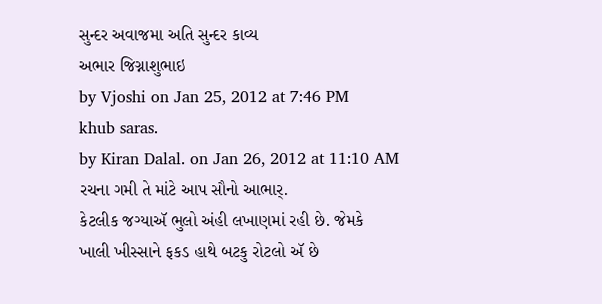સુન્દર અવાજમા અતિ સુન્દર કાવ્ય
અભાર જિગ્નાશુભાઇ
by Vjoshi on Jan 25, 2012 at 7:46 PM
khub saras.
by Kiran Dalal. on Jan 26, 2012 at 11:10 AM
રચના ગમી તે માંટે આપ સૌનો આભાર્.
કેટલીક જગ્યાઍ ભુલો અંહી લખાણમાં રહી છે. જેમકે
ખાલી ખીસ્સાને ફકડ હાથે બટકુ રોટલો ઍ છે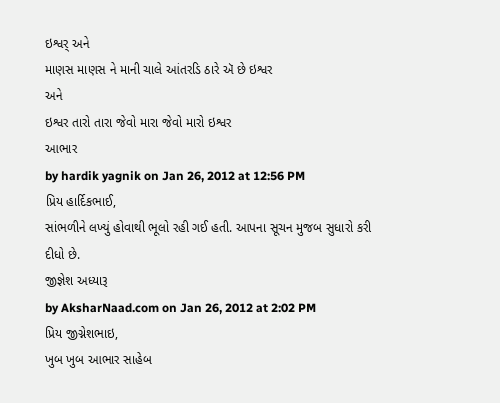ઇશ્વર્ અને
માણસ માણસ ને માની ચાલે આંતરડિ ઠારે ઍ છે ઇશ્વર
અને
ઇશ્વર તારો તારા જેવો મારા જેવો મારો ઇશ્વર
આભાર
by hardik yagnik on Jan 26, 2012 at 12:56 PM
પ્રિય હાર્દિકભાઈ,
સાંભળીને લખ્યું હોવાથી ભૂલો રહી ગઈ હતી. આપના સૂચન મુજબ સુધારો કરી દીધો છે.
જીજ્ઞેશ અધ્યારૂ
by AksharNaad.com on Jan 26, 2012 at 2:02 PM
પ્રિય જીગ્નેશભાઇ,
ખુબ ખુબ આભાર સાહેબ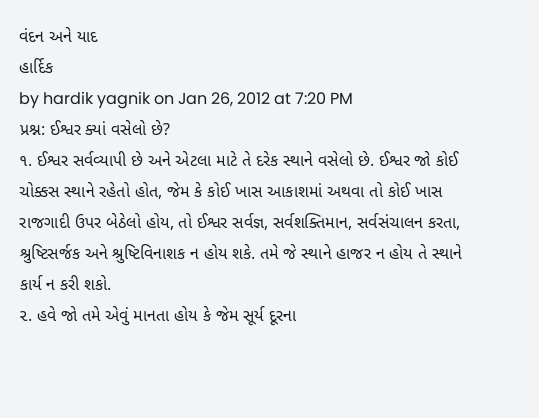વંદન અને યાદ
હાર્દિક
by hardik yagnik on Jan 26, 2012 at 7:20 PM
પ્રશ્ન: ઈશ્વર ક્યાં વસેલો છે?
૧. ઈશ્વર સર્વવ્યાપી છે અને એટલા માટે તે દરેક સ્થાને વસેલો છે. ઈશ્વર જો કોઈ ચોક્કસ સ્થાને રહેતો હોત, જેમ કે કોઈ ખાસ આકાશમાં અથવા તો કોઈ ખાસ રાજગાદી ઉપર બેઠેલો હોય, તો ઈશ્વર સર્વજ્ઞ, સર્વશક્તિમાન, સર્વસંચાલન કરતા, શ્રુષ્ટિસર્જક અને શ્રુષ્ટિવિનાશક ન હોય શકે. તમે જે સ્થાને હાજર ન હોય તે સ્થાને કાર્ય ન કરી શકો.
૨. હવે જો તમે એવું માનતા હોય કે જેમ સૂર્ય દૂરના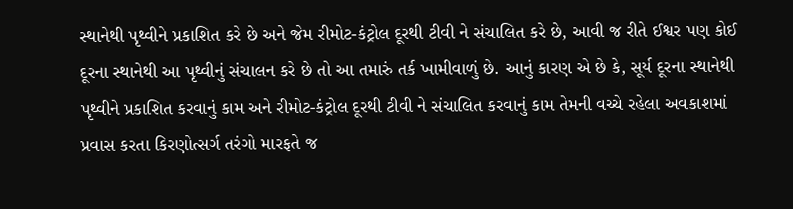સ્થાનેથી પૃથ્વીને પ્રકાશિત કરે છે અને જેમ રીમોટ-કંટ્રોલ દૂરથી ટીવી ને સંચાલિત કરે છે, આવી જ રીતે ઈશ્વર પણ કોઈ દૂરના સ્થાનેથી આ પૃથ્વીનું સંચાલન કરે છે તો આ તમારું તર્ક ખામીવાળું છે. આનું કારણ એ છે કે, સૂર્ય દૂરના સ્થાનેથી પૃથ્વીને પ્રકાશિત કરવાનું કામ અને રીમોટ-કંટ્રોલ દૂરથી ટીવી ને સંચાલિત કરવાનું કામ તેમની વચ્ચે રહેલા અવકાશમાં પ્રવાસ કરતા કિરણોત્સર્ગ તરંગો મારફતે જ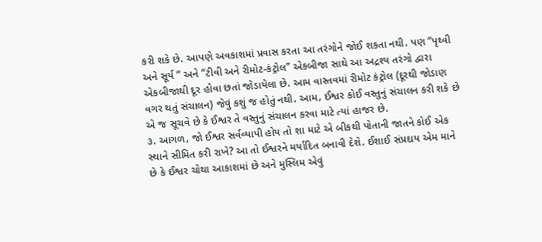કરી શકે છે. આપણે અવકાશમાં પ્રવાસ કરતા આ તરંગોને જોઈ શકતા નથી. પણ “પૃથ્વી અને સૂર્ય “ અને “ટીવી અને રીમોટ-કંટ્રોલ” એકબીજા સાથે આ અદ્રશ્ય તરંગો દ્વારા એકબીજાથી દૂર હોવા છતાં જોડાયેલા છે. આમ વાસ્તવમાં રીમોટ કંટ્રોલ (દૂરથી જોડાણ વગર થતું સંચાલન) જેવું કશું જ હોતું નથી. આમ, ઈશ્વર કોઈ વસ્તુનું સંચાલન કરી શકે છે એ જ સૂચવે છે કે ઈશ્વર તે વસ્તુનું સંચાલન કરવા માટે ત્યાં હાજર છે.
૩. આગળ, જો ઈશ્વર સર્વવ્યાપી હોય તો શા માટે એ બીકથી પોતાની જાતને કોઈ એક સ્થાને સીમિત કરી રાખે? આ તો ઈશ્વરને મર્યાદિત બનાવી દેશે. ઈશાઈ સંપ્રદાય એમ માને છે કે ઈશ્વર ચોથા આકાશમાં છે અને મુસ્લિમ એવું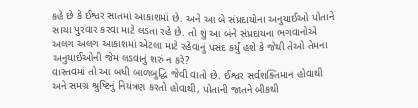કહે છે કે ઈશ્વર સાતમાં આકાશમાં છે. અને આ બે સંપ્રદાયોના અનુયાઈઓ પોતાને સાચા પુરવાર કરવા માટે લડતા રહે છે. તો શું આ બંને સંપ્રદાયના ભગવાનોએ અલગ અલગ આકાશમાં એટલા માટે રહેવાનું પસંદ કર્યું હશે કે જેથી તેઓ તેમના અનુયાઈઓની જેમ લડવાનું શરું ન કરે?
વાસ્તવમાં તો આ બધી બાળબુદ્ધિ જેવી વાતો છે. ઈશ્વર સર્વશક્તિમાન હોવાથી અને સમગ્ર શ્રુષ્ટિનું નિયંત્રણ કરતો હોવાથી, પોતાની જાતને બીકથી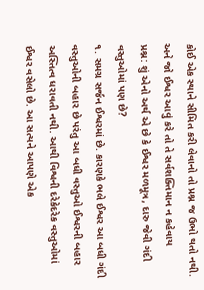કોઈ એક સ્થાને સીમિત કરી લેવાનો તો પ્રશ્ન જ ઉભો થતો નથી. અને જો ઈશ્વર આવું કરે તો તે સર્વશક્તિમાન ન કહેવાય
પ્રશ્ન: શું એનો અર્થ એ છે કે ઈશ્વર મળમૂત્ર, દારુ જેવી ગંદી વસ્તુઓમાં પણ છે?
૧. સમગ્ર સર્જન ઈશ્વરમાં છે. કારણકે ભલે ઈશ્વર આ બધી ગંદી વસ્તુઓની બહાર છે પરંતુ આ બધી વસ્તુઓ ઈશ્વરની બહાર અસ્તિત્વ ધરાવતી નથી. આથી વિશ્વની દરેકેદરેક વસ્તુઓમાં ઈશ્વર વસેલો છે. આ સત્યને આપણે એક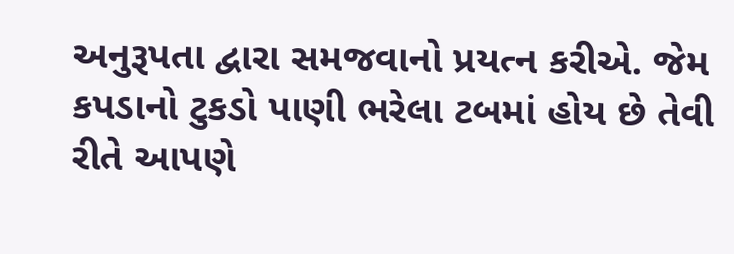અનુરૂપતા દ્વારા સમજવાનો પ્રયત્ન કરીએ. જેમ કપડાનો ટુકડો પાણી ભરેલા ટબમાં હોય છે તેવી રીતે આપણે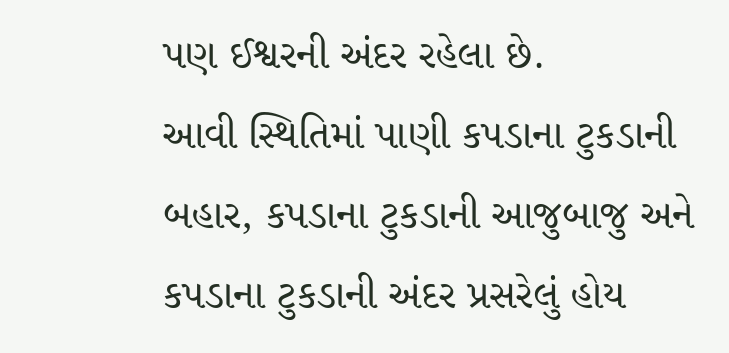પણ ઈશ્વરની અંદર રહેલા છે.
આવી સ્થિતિમાં પાણી કપડાના ટુકડાની બહાર, કપડાના ટુકડાની આજુબાજુ અને કપડાના ટુકડાની અંદર પ્રસરેલું હોય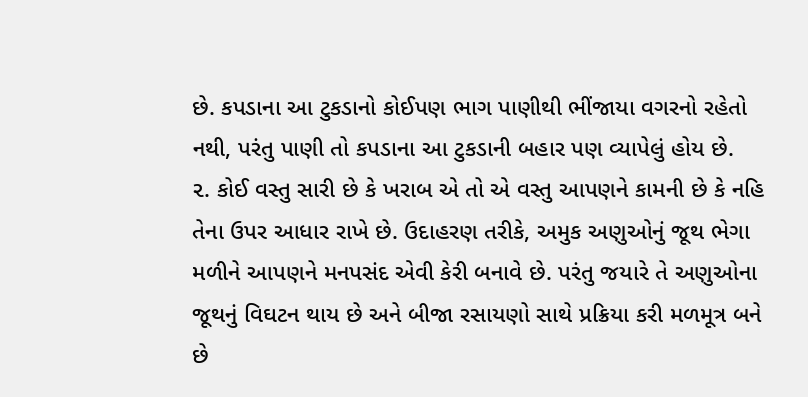છે. કપડાના આ ટુકડાનો કોઈપણ ભાગ પાણીથી ભીંજાયા વગરનો રહેતો નથી, પરંતુ પાણી તો કપડાના આ ટુકડાની બહાર પણ વ્યાપેલું હોય છે.
૨. કોઈ વસ્તુ સારી છે કે ખરાબ એ તો એ વસ્તુ આપણને કામની છે કે નહિ તેના ઉપર આધાર રાખે છે. ઉદાહરણ તરીકે, અમુક અણુઓનું જૂથ ભેગા મળીને આપણને મનપસંદ એવી કેરી બનાવે છે. પરંતુ જયારે તે અણુઓના જૂથનું વિઘટન થાય છે અને બીજા રસાયણો સાથે પ્રક્રિયા કરી મળમૂત્ર બને છે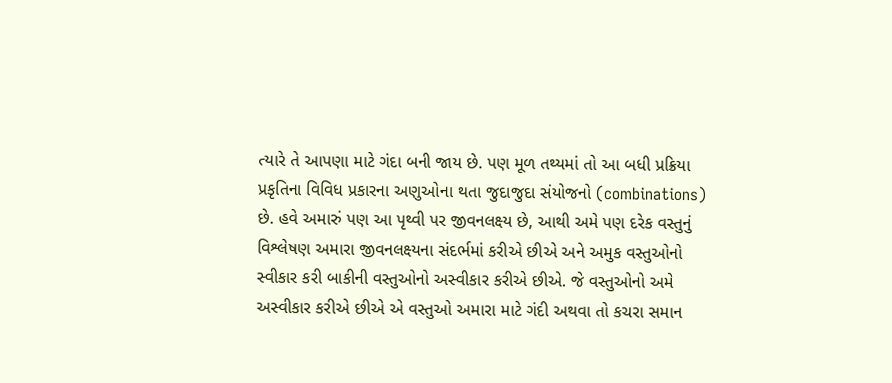ત્યારે તે આપણા માટે ગંદા બની જાય છે. પણ મૂળ તથ્યમાં તો આ બધી પ્રક્રિયા પ્રકૃતિના વિવિધ પ્રકારના અણુઓના થતા જુદાજુદા સંયોજનો (combinations) છે. હવે અમારું પણ આ પૃથ્વી પર જીવનલક્ષ્ય છે, આથી અમે પણ દરેક વસ્તુનું વિશ્લેષણ અમારા જીવનલક્ષ્યના સંદર્ભમાં કરીએ છીએ અને અમુક વસ્તુઓનો સ્વીકાર કરી બાકીની વસ્તુઓનો અસ્વીકાર કરીએ છીએ. જે વસ્તુઓનો અમે અસ્વીકાર કરીએ છીએ એ વસ્તુઓ અમારા માટે ગંદી અથવા તો કચરા સમાન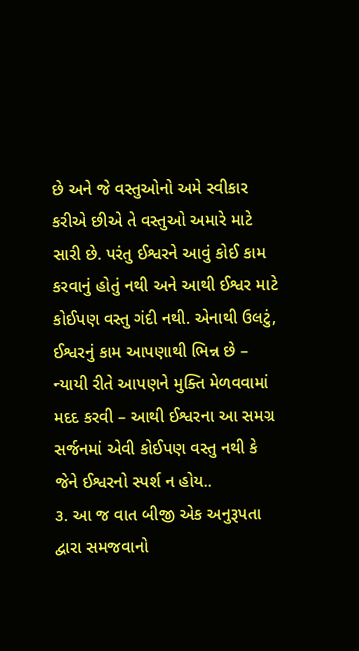છે અને જે વસ્તુઓનો અમે સ્વીકાર કરીએ છીએ તે વસ્તુઓ અમારે માટે સારી છે. પરંતુ ઈશ્વરને આવું કોઈ કામ કરવાનું હોતું નથી અને આથી ઈશ્વર માટે કોઈપણ વસ્તુ ગંદી નથી. એનાથી ઉલટું, ઈશ્વરનું કામ આપણાથી ભિન્ન છે – ન્યાયી રીતે આપણને મુક્તિ મેળવવામાં મદદ કરવી – આથી ઈશ્વરના આ સમગ્ર સર્જનમાં એવી કોઈપણ વસ્તુ નથી કે જેને ઈશ્વરનો સ્પર્શ ન હોય..
૩. આ જ વાત બીજી એક અનુરૂપતા દ્વારા સમજવાનો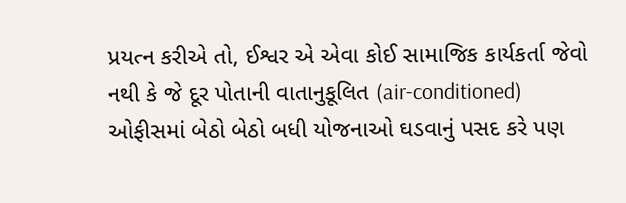પ્રયત્ન કરીએ તો, ઈશ્વર એ એવા કોઈ સામાજિક કાર્યકર્તા જેવો નથી કે જે દૂર પોતાની વાતાનુકૂલિત (air-conditioned) ઓફીસમાં બેઠો બેઠો બધી યોજનાઓ ઘડવાનું પસદ કરે પણ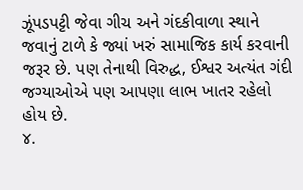ઝૂંપડપટ્ટી જેવા ગીચ અને ગંદકીવાળા સ્થાને જવાનું ટાળે કે જ્યાં ખરું સામાજિક કાર્ય કરવાની જરૂર છે. પણ તેનાથી વિરુદ્ધ, ઈશ્વર અત્યંત ગંદી જગ્યાઓએ પણ આપણા લાભ ખાતર રહેલો હોય છે.
૪.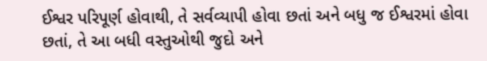ઈશ્વર પરિપૂર્ણ હોવાથી, તે સર્વવ્યાપી હોવા છતાં અને બધુ જ ઈશ્વરમાં હોવા છતાં, તે આ બધી વસ્તુઓથી જુદો અને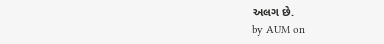અલગ છે.
by AUM on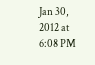Jan 30, 2012 at 6:08 PM